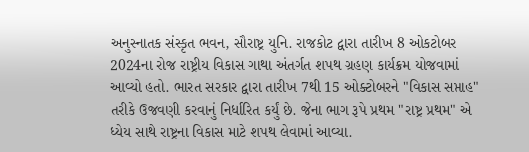અનુસ્નાતક સંસ્કૃત ભવન, સૌરાષ્ટ્ર યુનિ. રાજકોટ દ્વારા તારીખ 8 ઓકટોબર 2024ના રોજ રાષ્ટ્રીય વિકાસ ગાથા અંતર્ગત શપથ ગ્રહણ કાર્યક્રમ યોજવામાં આવ્યો હતો. ભારત સરકાર દ્વારા તારીખ 7થી 15 ઓક્ટોબરને "વિકાસ સપ્તાહ" તરીકે ઉજવણી કરવાનું નિર્ધારિત કર્યું છે. જેના ભાગ રૂપે પ્રથમ "રાષ્ટ્ર પ્રથમ" એ ધ્યેય સાથે રાષ્ટ્રના વિકાસ માટે શપથ લેવામાં આવ્યા.